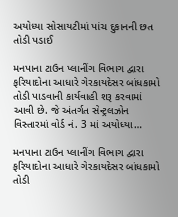અયોધ્યા સોસાયટીમાં પાંચ દુકાનની છત તોડી પડાઈ

મનપાના ટાઉન પ્લાનીંગ વિભાગ દ્વારા ફરિયાદોના આધારે ગેરકાયદેસર બાંધકામો તોડી પાડવાની કાર્યવાહી શરૂ કરવામાં આવી છે. જે અંતર્ગત સેન્ટ્રલઝોન વિસ્તારમાં વોર્ડ નં. 3 માં અયોધ્યા…

મનપાના ટાઉન પ્લાનીંગ વિભાગ દ્વારા ફરિયાદોના આધારે ગેરકાયદેસર બાંધકામો તોડી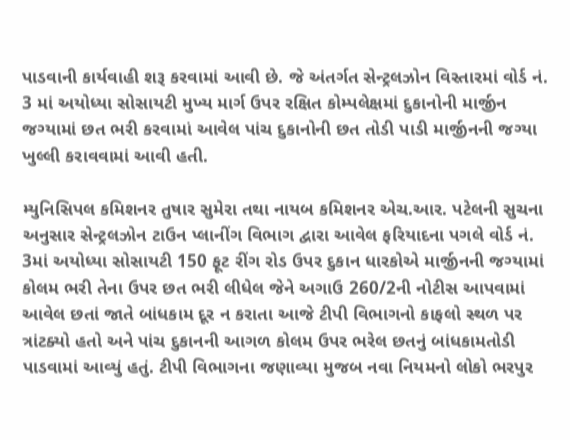પાડવાની કાર્યવાહી શરૂ કરવામાં આવી છે. જે અંતર્ગત સેન્ટ્રલઝોન વિસ્તારમાં વોર્ડ નં. 3 માં અયોધ્યા સોસાયટી મુખ્ય માર્ગ ઉપર રક્ષિત કોમ્પલેક્ષમાં દુકાનોની માર્જીન જગ્યામાં છત ભરી કરવામાં આવેલ પાંચ દુકાનોની છત તોડી પાડી માર્જીનની જગ્યા ખુલ્લી કરાવવામાં આવી હતી.

મ્યુનિસિપલ કમિશનર તુષાર સુમેરા તથા નાયબ કમિશનર એચ.આર. પટેલની સુચના અનુસાર સેન્ટ્રલઝોન ટાઉન પ્લાનીંગ વિભાગ દ્વારા આવેલ ફરિયાદના પગલે વોર્ડ નં. 3માં અયોધ્યા સોસાયટી 150 ફૂટ રીંગ રોડ ઉપર દુકાન ધારકોએ માર્જીનની જગ્યામાં કોલમ ભરી તેના ઉપર છત ભરી લીધેલ જેને અગાઉ 260/2ની નોટીસ આપવામાં આવેલ છતાં જાતે બાંધકામ દૂર ન કરાતા આજે ટીપી વિભાગનો કાફલો સ્થળ પર ત્રાંટક્યો હતો અને પાંચ દુકાનની આગળ કોલમ ઉપર ભરેલ છતનું બાંધકામતોડી પાડવામાં આવ્યું હતું. ટીપી વિભાગના જણાવ્યા મુજબ નવા નિયમનો લોકો ભરપુર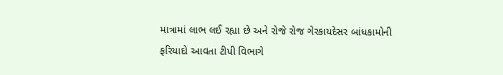માત્રામાં લાભ લઈ રહ્યા છે અને રોજે રોજ ગેરકાયદેસર બાંધકામોની ફરિયાદો આવતા ટીપી વિભાગે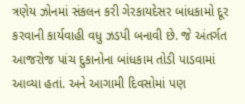ત્રણેય ઝોનમાં સંકલન કરી ગેરકાયદેસર બાંધકામો દૂર કરવાની કાર્યવાહી વધુ ઝડપી બનાવી છે. જે અંતર્ગત આજરોજ પાંચ દુકાનોના બાંધકામ તોડી પાડવામાં આવ્યા હતાં. અને આગામી દિવસોમાં પણ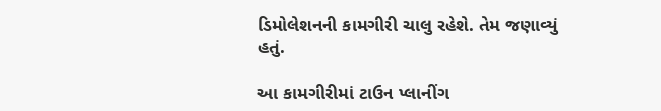ડિમોલેશનની કામગીરી ચાલુ રહેશે. તેમ જણાવ્યું હતું.

આ કામગીરીમાં ટાઉન પ્લાનીંગ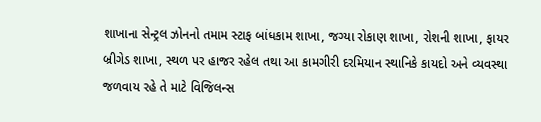શાખાના સેન્ટ્રલ ઝોનનો તમામ સ્ટાફ બાંધકામ શાખા, જગ્યા રોકાણ શાખા, રોશની શાખા, ફાયર બ્રીગેડ શાખા, સ્થળ પર હાજર રહેલ તથા આ કામગીરી દરમિયાન સ્થાનિકે કાયદો અને વ્યવસ્થા જળવાય રહે તે માટે વિજિલન્સ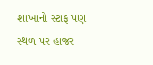શાખાનો સ્ટાફ પણ સ્થળ પર હાજર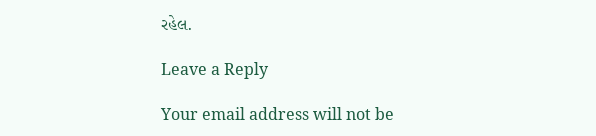રહેલ.

Leave a Reply

Your email address will not be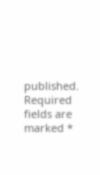published. Required fields are marked *